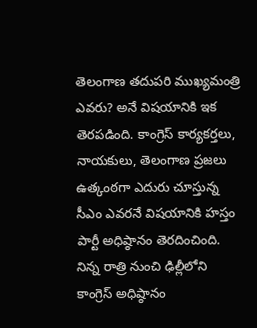తెలంగాణ తదుపరి ముఖ్యమంత్రి ఎవరు? అనే విషయానికి ఇక తెరపడింది. కాంగ్రెస్ కార్యకర్తలు, నాయకులు, తెలంగాణ ప్రజలు ఉత్కంఠగా ఎదురు చూస్తున్న సీఎం ఎవరనే విషయానికి హస్తం పార్టీ అధిష్ఠానం తెరదించింది. నిన్న రాత్రి నుంచి ఢిల్లీలోని కాంగ్రెస్ అధిష్ఠానం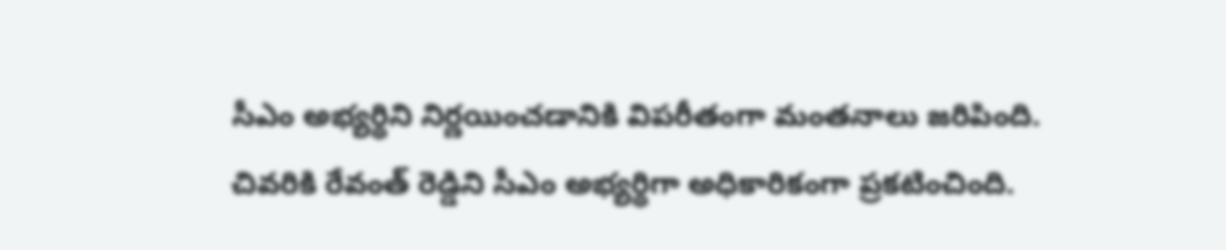సీఎం అభ్యర్థిని నిర్ణయించడానికి విపరీతంగా మంతనాలు జరిపింది. చివరికి రేవంత్ రెడ్డిని సీఎం అభ్యర్థిగా అధికారికంగా ప్రకటించింది.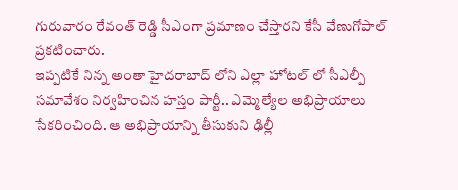గురువారం రేవంత్ రెడ్డి సీఎంగా ప్రమాణం చేస్తారని కేసీ వేణుగోపాల్ ప్రకటించారు.
ఇప్పటికే నిన్న అంతా హైదరాబాద్ లోని ఎల్లా హోటల్ లో సీఎల్పీ సమావేశం నిర్వహించిన హస్తం పార్టీ.. ఎమ్మెల్యేల అభిప్రాయాలు సేకరించింది. ఆ అభిప్రాయాన్ని తీసుకుని ఢిల్లీ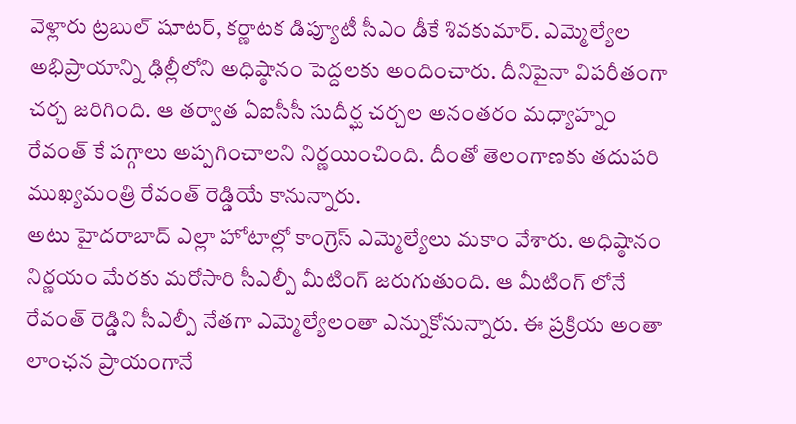వెళ్లారు ట్రబుల్ షూటర్, కర్ణాటక డిప్యూటీ సీఎం డీకే శివకుమార్. ఎమ్మెల్యేల అభిప్రాయాన్ని ఢిల్లీలోని అధిష్ఠానం పెద్దలకు అందించారు. దీనిపైనా విపరీతంగా చర్చ జరిగింది. ఆ తర్వాత ఏఐసీసీ సుదీర్ఘ చర్చల అనంతరం మధ్యాహ్నం రేవంత్ కే పగ్గాలు అప్పగించాలని నిర్ణయించింది. దీంతో తెలంగాణకు తదుపరి ముఖ్యమంత్రి రేవంత్ రెడ్డియే కానున్నారు.
అటు హైదరాబాద్ ఎల్లా హోటాల్లో కాంగ్రెస్ ఎమ్మెల్యేలు మకాం వేశారు. అధిష్ఠానం నిర్ణయం మేరకు మరోసారి సీఎల్పీ మీటింగ్ జరుగుతుంది. ఆ మీటింగ్ లోనే రేవంత్ రెడ్డిని సీఎల్పీ నేతగా ఎమ్మెల్యేలంతా ఎన్నుకోనున్నారు. ఈ ప్రక్రియ అంతా లాంఛన ప్రాయంగానే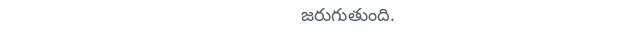జరుగుతుంది.